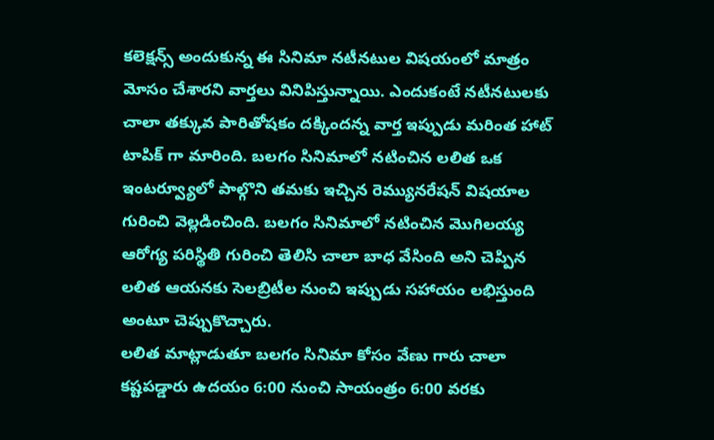కలెక్షన్స్ అందుకున్న ఈ సినిమా నటీనటుల విషయంలో మాత్రం మోసం చేశారని వార్తలు వినిపిస్తున్నాయి. ఎందుకంటే నటీనటులకు చాలా తక్కువ పారితోషకం దక్కిందన్న వార్త ఇప్పుడు మరింత హాట్ టాపిక్ గా మారింది. బలగం సినిమాలో నటించిన లలిత ఒక ఇంటర్వ్యూలో పాల్గొని తమకు ఇచ్చిన రెమ్యునరేషన్ విషయాల గురించి వెల్లడించింది. బలగం సినిమాలో నటించిన మొగిలయ్య ఆరోగ్య పరిస్థితి గురించి తెలిసి చాలా బాధ వేసింది అని చెప్పిన లలిత ఆయనకు సెలబ్రిటీల నుంచి ఇప్పుడు సహాయం లభిస్తుంది అంటూ చెప్పుకొచ్చారు.
లలిత మాట్లాడుతూ బలగం సినిమా కోసం వేణు గారు చాలా కష్టపడ్డారు ఉదయం 6:00 నుంచి సాయంత్రం 6:00 వరకు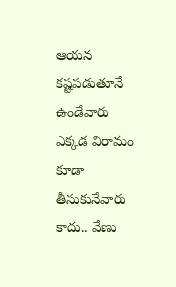ఆయన కష్టపడుతూనే ఉండేవారు ఎక్కడ విరామం కూడా తీసుకునేవారు కాదు.. వేణు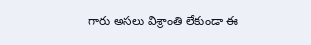గారు అసలు విశ్రాంతి లేకుండా ఈ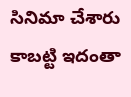సినిమా చేశారు కాబట్టి ఇదంతా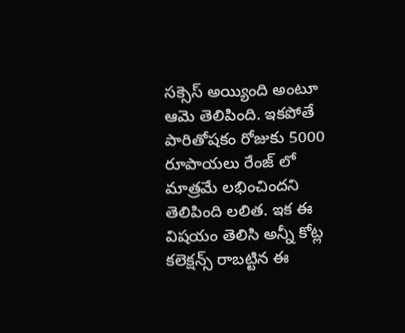సక్సెస్ అయ్యింది అంటూ ఆమె తెలిపింది. ఇకపోతే పారితోషకం రోజుకు 5000 రూపాయలు రేంజ్ లో మాత్రమే లభించిందని తెలిపింది లలిత. ఇక ఈ విషయం తెలిసి అన్నీ కోట్ల కలెక్షన్స్ రాబట్టిన ఈ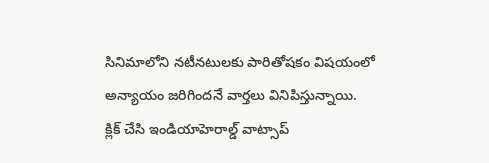సినిమాలోని నటీనటులకు పారితోషకం విషయంలో అన్యాయం జరిగిందనే వార్తలు వినిపిస్తున్నాయి.
క్లిక్ చేసి ఇండియాహెరాల్డ్ వాట్సాప్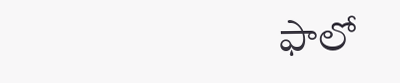ఫాలో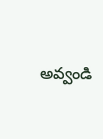అవ్వండి